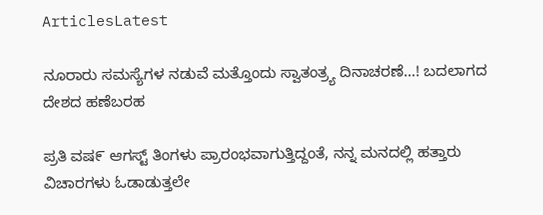ArticlesLatest

ನೂರಾರು ಸಮಸ್ಯೆಗಳ ನಡುವೆ ಮತ್ತೊಂದು ಸ್ವಾತಂತ್ರ್ಯ ದಿನಾಚರಣೆ…! ಬದಲಾಗದ ದೇಶದ ಹಣೆಬರಹ

ಪ್ರತಿ ವಷ೯ ಆಗಸ್ಟ್ ತಿಂಗಳು ಪ್ರಾರಂಭವಾಗುತ್ತಿದ್ದಂತೆ, ನನ್ನ ಮನದಲ್ಲಿ ಹತ್ತಾರು ವಿಚಾರಗಳು ಓಡಾಡುತ್ತಲೇ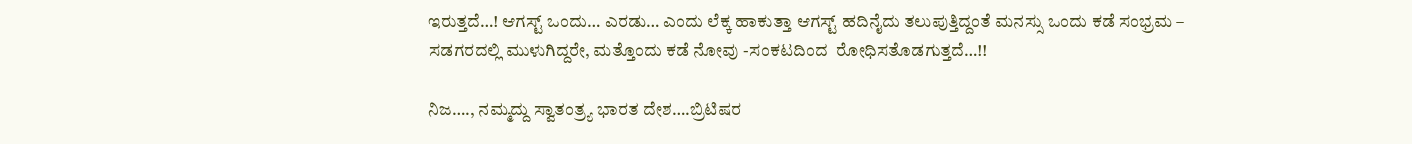ಇರುತ್ತದೆ…! ಆಗಸ್ಟ್ ಒಂದು… ಎರಡು… ಎಂದು ಲೆಕ್ಕ ಹಾಕುತ್ತಾ ಆಗಸ್ಟ್ ಹದಿನೈದು ತಲುಪುತ್ತಿದ್ದಂತೆ ಮನಸ್ಸು ಒಂದು ಕಡೆ ಸಂಭ್ರಮ – ಸಡಗರದಲ್ಲಿ ಮುಳುಗಿದ್ದರೇ, ಮತ್ತೊಂದು ಕಡೆ ನೋವು -ಸಂಕಟದಿಂದ  ರೋಧಿಸತೊಡಗುತ್ತದೆ…!!

ನಿಜ…., ನಮ್ಮದ್ದು ಸ್ವಾತಂತ್ರ್ಯ ಭಾರತ ದೇಶ….ಬ್ರಿಟಿಷರ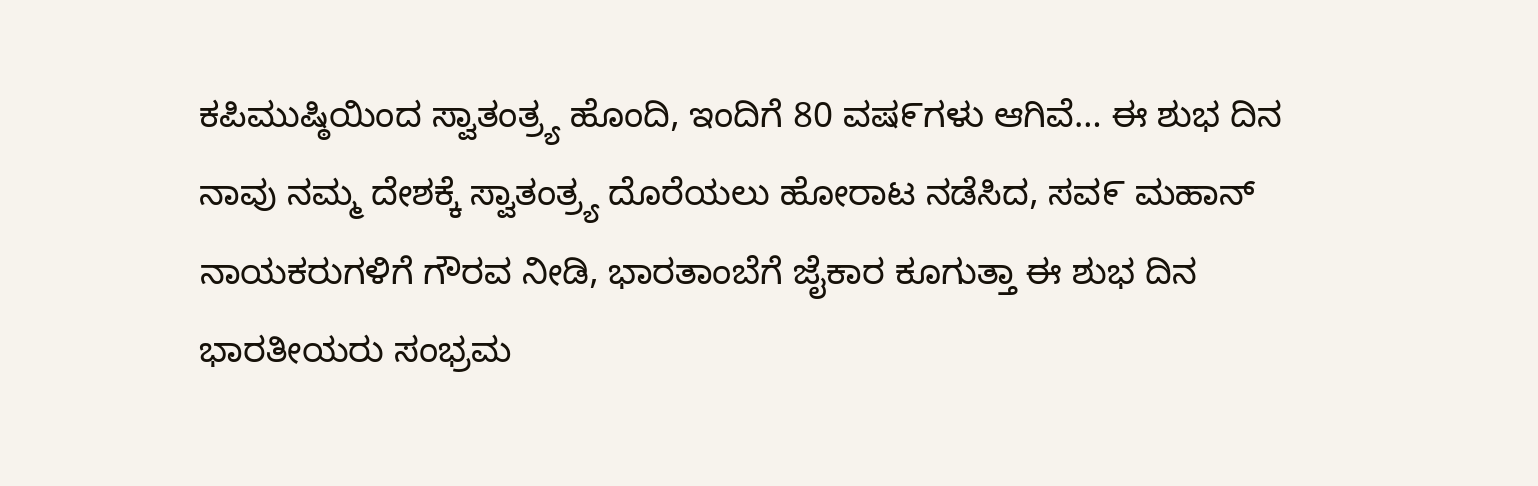ಕಪಿಮುಷ್ಠಿಯಿಂದ ಸ್ವಾತಂತ್ರ್ಯ ಹೊಂದಿ, ಇಂದಿಗೆ 80 ವಷ೯ಗಳು ಆಗಿವೆ… ಈ ಶುಭ ದಿನ ನಾವು ನಮ್ಮ ದೇಶಕ್ಕೆ ಸ್ವಾತಂತ್ರ್ಯ ದೊರೆಯಲು ಹೋರಾಟ ನಡೆಸಿದ, ಸವ೯ ಮಹಾನ್ ನಾಯಕರುಗಳಿಗೆ ಗೌರವ ನೀಡಿ, ಭಾರತಾಂಬೆಗೆ ಜೈಕಾರ ಕೂಗುತ್ತಾ ಈ ಶುಭ ದಿನ ಭಾರತೀಯರು ಸಂಭ್ರಮ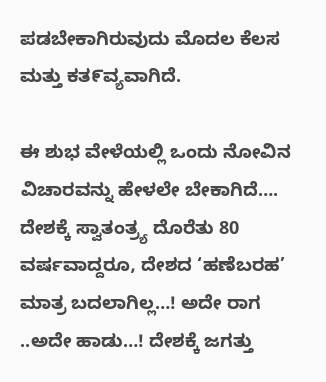ಪಡಬೇಕಾಗಿರುವುದು ಮೊದಲ ಕೆಲಸ ಮತ್ತು ಕತ೯ವ್ಯವಾಗಿದೆ.

ಈ ಶುಭ ವೇಳೆಯಲ್ಲಿ ಒಂದು ನೋವಿನ ವಿಚಾರವನ್ನು ಹೇಳಲೇ ಬೇಕಾಗಿದೆ…. ದೇಶಕ್ಕೆ ಸ್ವಾತಂತ್ರ್ಯ ದೊರೆತು 80 ವರ್ಷವಾದ್ದರೂ, ದೇಶದ ‘ಹಣೆಬರಹ’ ಮಾತ್ರ ಬದಲಾಗಿಲ್ಲ…! ಅದೇ ರಾಗ ..ಅದೇ ಹಾಡು…! ದೇಶಕ್ಕೆ ಜಗತ್ತು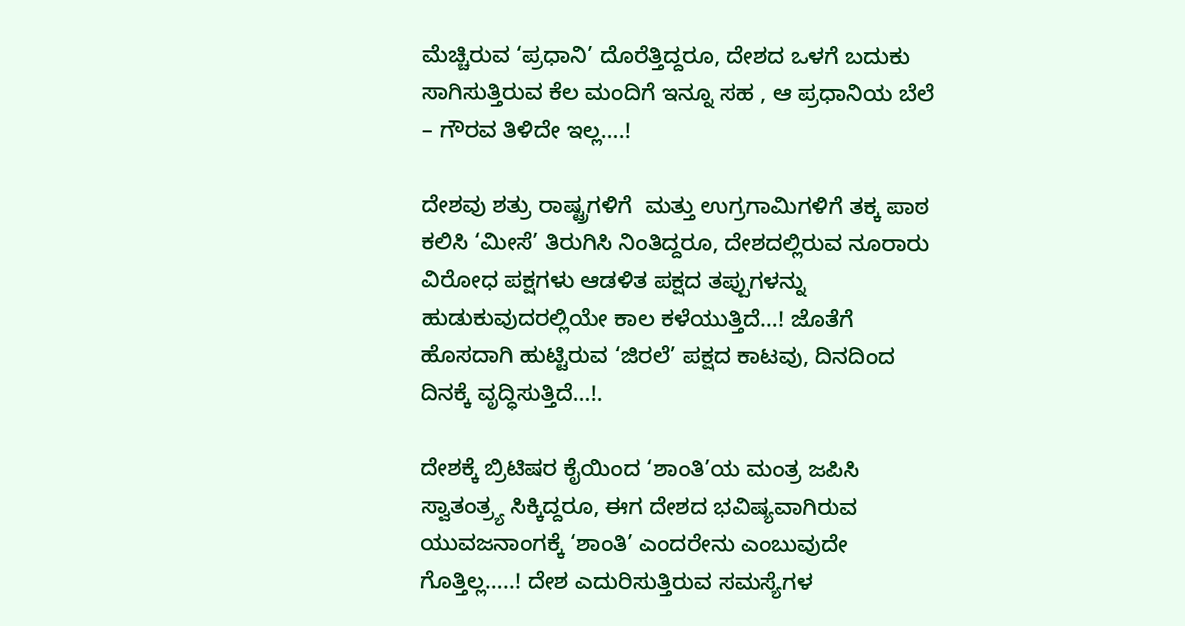ಮೆಚ್ಚಿರುವ ‘ಪ್ರಧಾನಿ’ ದೊರೆತ್ತಿದ್ದರೂ, ದೇಶದ ಒಳಗೆ ಬದುಕು ಸಾಗಿಸುತ್ತಿರುವ ಕೆಲ ಮಂದಿಗೆ ಇನ್ನೂ ಸಹ , ಆ ಪ್ರಧಾನಿಯ ಬೆಲೆ – ಗೌರವ ತಿಳಿದೇ ಇಲ್ಲ….!

ದೇಶವು ಶತ್ರು ರಾಷ್ಟ್ರಗಳಿಗೆ  ಮತ್ತು ಉಗ್ರಗಾಮಿಗಳಿಗೆ ತಕ್ಕ ಪಾಠ ಕಲಿಸಿ ‘ಮೀಸೆ’ ತಿರುಗಿಸಿ ನಿಂತಿದ್ದರೂ, ದೇಶದಲ್ಲಿರುವ ನೂರಾರು ವಿರೋಧ ಪಕ್ಷಗಳು ಆಡಳಿತ ಪಕ್ಷದ ತಪ್ಪುಗಳನ್ನು ಹುಡುಕುವುದರಲ್ಲಿಯೇ ಕಾಲ ಕಳೆಯುತ್ತಿದೆ…! ಜೊತೆಗೆ ಹೊಸದಾಗಿ ಹುಟ್ಟಿರುವ ‘ಜಿರಲೆ’ ಪಕ್ಷದ ಕಾಟವು, ದಿನದಿಂದ ದಿನಕ್ಕೆ ವೃದ್ಧಿಸುತ್ತಿದೆ…!.

ದೇಶಕ್ಕೆ ಬ್ರಿಟಿಷರ ಕೈಯಿಂದ ‘ಶಾಂತಿ’ಯ ಮಂತ್ರ ಜಪಿಸಿ  ಸ್ವಾತಂತ್ರ್ಯ ಸಿಕ್ಕಿದ್ದರೂ, ಈಗ ದೇಶದ ಭವಿಷ್ಯವಾಗಿರುವ ಯುವಜನಾಂಗಕ್ಕೆ ‘ಶಾಂತಿ’ ಎಂದರೇನು ಎಂಬುವುದೇ ಗೊತ್ತಿಲ್ಲ…..! ದೇಶ ಎದುರಿಸುತ್ತಿರುವ ಸಮಸ್ಯೆಗಳ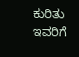ಕುರಿತು ಇವರಿಗೆ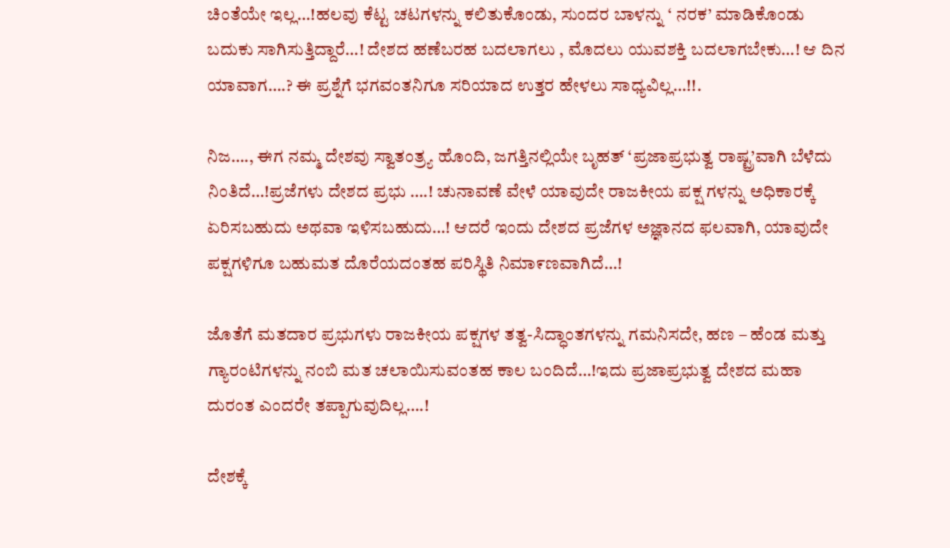ಚಿಂತೆಯೇ ಇಲ್ಲ…!ಹಲವು ಕೆಟ್ಟ ಚಟಗಳನ್ನು ಕಲಿತುಕೊಂಡು, ಸುಂದರ ಬಾಳನ್ನು ‘ ನರಕ’ ಮಾಡಿಕೊಂಡು ಬದುಕು ಸಾಗಿಸುತ್ತಿದ್ದಾರೆ…! ದೇಶದ ಹಣೆಬರಹ ಬದಲಾಗಲು , ಮೊದಲು ಯುವಶಕ್ತಿ ಬದಲಾಗಬೇಕು…! ಆ ದಿನ ಯಾವಾಗ….? ಈ ಪ್ರಶ್ನೆಗೆ ಭಗವಂತನಿಗೂ ಸರಿಯಾದ ಉತ್ತರ ಹೇಳಲು ಸಾಧ್ಯವಿಲ್ಲ…!!.

ನಿಜ…., ಈಗ ನಮ್ಮ ದೇಶವು ಸ್ವಾತಂತ್ರ್ಯ ಹೊಂದಿ, ಜಗತ್ತಿನಲ್ಲಿಯೇ ಬೃಹತ್ ‘ಪ್ರಜಾಪ್ರಭುತ್ವ ರಾಷ್ಟ್ರ’ವಾಗಿ ಬೆಳೆದು ನಿಂತಿದೆ…!ಪ್ರಜೆಗಳು ದೇಶದ ಪ್ರಭು ….! ಚುನಾವಣೆ ವೇಳೆ ಯಾವುದೇ ರಾಜಕೀಯ ಪಕ್ಷ ಗಳನ್ನು ಅಧಿಕಾರಕ್ಕೆ ಏರಿಸಬಹುದು ಅಥವಾ ಇಳಿಸಬಹುದು…! ಆದರೆ ಇಂದು ದೇಶದ ಪ್ರಜೆಗಳ ಅಜ್ಞಾನದ ಫಲವಾಗಿ, ಯಾವುದೇ ಪಕ್ಷಗಳಿಗೂ ಬಹುಮತ ದೊರೆಯದಂತಹ ಪರಿಸ್ಥಿತಿ ನಿಮಾ೯ಣವಾಗಿದೆ…!

ಜೊತೆಗೆ ಮತದಾರ ಪ್ರಭುಗಳು ರಾಜಕೀಯ ಪಕ್ಷಗಳ ತತ್ವ-ಸಿದ್ಧಾಂತಗಳನ್ನು ಗಮನಿಸದೇ, ಹಣ – ಹೆಂಡ ಮತ್ತು ಗ್ಯಾರಂಟಿಗಳನ್ನು ನಂಬಿ ಮತ ಚಲಾಯಿಸುವಂತಹ ಕಾಲ ಬಂದಿದೆ…!ಇದು ಪ್ರಜಾಪ್ರಭುತ್ವ ದೇಶದ ಮಹಾ ದುರಂತ ಎಂದರೇ ತಪ್ಪಾಗುವುದಿಲ್ಲ….!

ದೇಶಕ್ಕೆ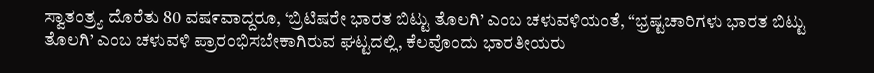ಸ್ವಾತಂತ್ರ್ಯ ದೊರೆತು 80 ವಷ೯ವಾದ್ದರೂ, ‘ಬ್ರಿಟಿಷರೇ ಭಾರತ ಬಿಟ್ಟು ತೊಲಗಿ’ ಎಂಬ ಚಳುವಳಿಯಂತೆ, “ಭ್ರಷ್ಟಚಾರಿಗಳು ಭಾರತ ಬಿಟ್ಟು ತೊಲಗಿ’ ಎಂಬ ಚಳುವಳಿ ಪ್ರಾರಂಭಿಸಬೇಕಾಗಿರುವ ಘಟ್ಟದಲ್ಲಿ, ಕೆಲವೊಂದು ಭಾರತೀಯರು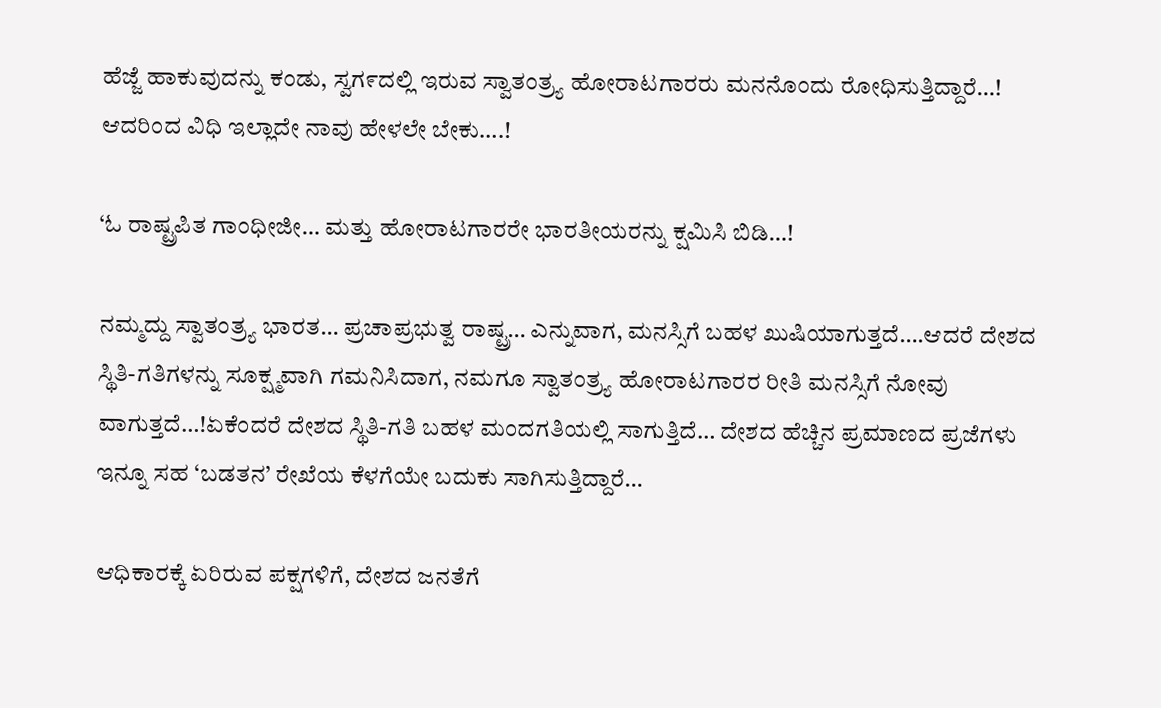ಹೆಜ್ಜೆ ಹಾಕುವುದನ್ನು ಕಂಡು, ಸ್ವಗ೯ದಲ್ಲಿ ಇರುವ ಸ್ವಾತಂತ್ರ್ಯ ಹೋರಾಟಗಾರರು ಮನನೊಂದು ರೋಧಿಸುತ್ತಿದ್ದಾರೆ…! ಆದರಿಂದ ವಿಧಿ ಇಲ್ಲಾದೇ ನಾವು ಹೇಳಲೇ ಬೇಕು….!

‘ಓ ರಾಷ್ಟ್ರಪಿತ ಗಾಂಧೀಜೀ… ಮತ್ತು ಹೋರಾಟಗಾರರೇ ಭಾರತೀಯರನ್ನು ಕ್ಷಮಿಸಿ ಬಿಡಿ…!

ನಮ್ಮದ್ದು ಸ್ವಾತಂತ್ರ್ಯ ಭಾರತ… ಪ್ರಚಾಪ್ರಭುತ್ವ ರಾಷ್ಟ್ರ… ಎನ್ನುವಾಗ, ಮನಸ್ಸಿಗೆ ಬಹಳ ಖುಷಿಯಾಗುತ್ತದೆ….ಆದರೆ ದೇಶದ ಸ್ಥಿತಿ-ಗತಿಗಳನ್ನು ಸೂಕ್ಷ್ಮವಾಗಿ ಗಮನಿಸಿದಾಗ, ನಮಗೂ ಸ್ವಾತಂತ್ರ್ಯ ಹೋರಾಟಗಾರರ ರೀತಿ ಮನಸ್ಸಿಗೆ ನೋವು ವಾಗುತ್ತದೆ…!ಏಕೆಂದರೆ ದೇಶದ ಸ್ಥಿತಿ-ಗತಿ ಬಹಳ ಮಂದಗತಿಯಲ್ಲಿ ಸಾಗುತ್ತಿದೆ… ದೇಶದ ಹೆಚ್ಚಿನ ಪ್ರಮಾಣದ ಪ್ರಜೆಗಳು ಇನ್ನೂ ಸಹ ‘ಬಡತನ’ ರೇಖೆಯ ಕೆಳಗೆಯೇ ಬದುಕು ಸಾಗಿಸುತ್ತಿದ್ದಾರೆ…

ಆಧಿಕಾರಕ್ಕೆ ಏರಿರುವ ಪಕ್ಷಗಳಿಗೆ, ದೇಶದ ಜನತೆಗೆ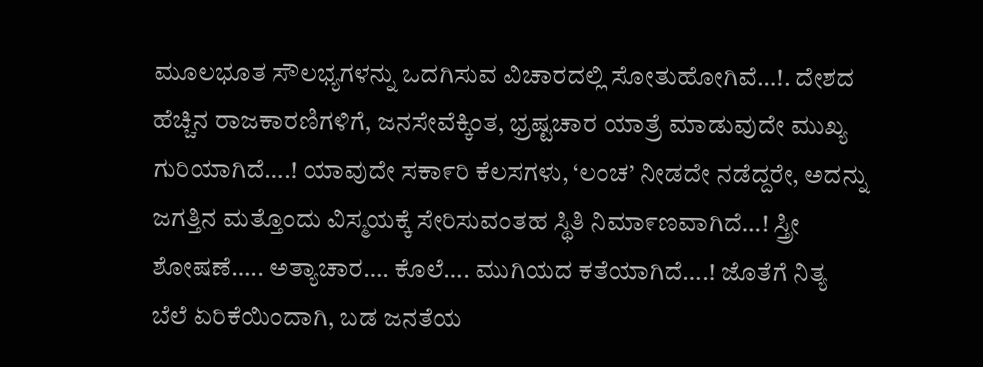ಮೂಲಭೂತ ಸೌಲಭ್ಯಗಳನ್ನು ಒದಗಿಸುವ ವಿಚಾರದಲ್ಲಿ ಸೋತುಹೋಗಿವೆ…!. ದೇಶದ ಹೆಚ್ಚಿನ ರಾಜಕಾರಣಿಗಳಿಗೆ, ಜನಸೇವೆಕ್ಕಿಂತ, ಭ್ರಷ್ಟಚಾರ ಯಾತ್ರೆ ಮಾಡುವುದೇ ಮುಖ್ಯ ಗುರಿಯಾಗಿದೆ….! ಯಾವುದೇ ಸಕಾ೯ರಿ ಕೆಲಸಗಳು, ‘ಲಂಚ’ ನೀಡದೇ ನಡೆದ್ದರೇ, ಅದನ್ನು ಜಗತ್ತಿನ ಮತ್ತೊಂದು ವಿಸ್ಮಯಕ್ಕೆ ಸೇರಿಸುವಂತಹ ಸ್ಥಿತಿ ನಿಮಾ೯ಣವಾಗಿದೆ…! ಸ್ತ್ರೀ ಶೋಷಣೆ….. ಅತ್ಯಾಚಾರ…. ಕೊಲೆ…. ಮುಗಿಯದ ಕತೆಯಾಗಿದೆ….! ಜೊತೆಗೆ ನಿತ್ಯ ಬೆಲೆ ಏರಿಕೆಯಿಂದಾಗಿ, ಬಡ ಜನತೆಯ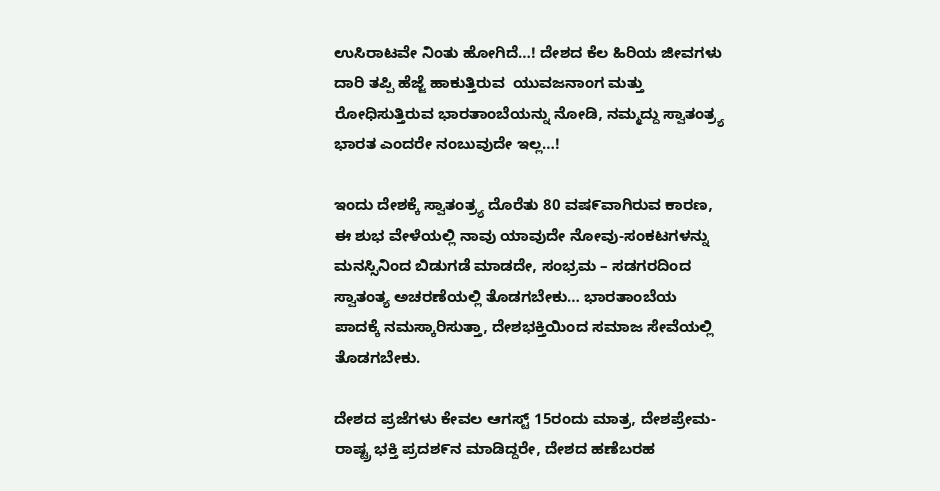ಉಸಿರಾಟವೇ ನಿಂತು ಹೋಗಿದೆ…! ದೇಶದ ಕೆಲ ಹಿರಿಯ ಜೀವಗಳು ದಾರಿ ತಪ್ಪಿ ಹೆಜ್ಜೆ ಹಾಕುತ್ತಿರುವ  ಯುವಜನಾಂಗ ಮತ್ತು ರೋಧಿಸುತ್ತಿರುವ ಭಾರತಾಂಬೆಯನ್ನು ನೋಡಿ, ನಮ್ಮದ್ದು ಸ್ವಾತಂತ್ರ್ಯ ಭಾರತ ಎಂದರೇ ನಂಬುವುದೇ ಇಲ್ಲ…!

ಇಂದು ದೇಶಕ್ಕೆ ಸ್ವಾತಂತ್ರ್ಯ ದೊರೆತು 80 ವಷ೯ವಾಗಿರುವ ಕಾರಣ, ಈ ಶುಭ ವೇಳೆಯಲ್ಲಿ ನಾವು ಯಾವುದೇ ನೋವು-ಸಂಕಟಗಳನ್ನು ಮನಸ್ಸಿನಿಂದ ಬಿಡುಗಡೆ ಮಾಡದೇ, ಸಂಭ್ರಮ – ಸಡಗರದಿಂದ ಸ್ವಾತಂತ್ಯ ಅಚರಣೆಯಲ್ಲಿ ತೊಡಗಬೇಕು… ಭಾರತಾಂಬೆಯ ಪಾದಕ್ಕೆ ನಮಸ್ಕಾರಿಸುತ್ತಾ, ದೇಶಭಕ್ತಿಯಿಂದ ಸಮಾಜ ಸೇವೆಯಲ್ಲಿ ತೊಡಗಬೇಕು.

ದೇಶದ ಪ್ರಜೆಗಳು ಕೇವಲ ಆಗಸ್ಟ್ 15ರಂದು ಮಾತ್ರ, ದೇಶಪ್ರೇಮ- ರಾಷ್ಟ್ರ ಭಕ್ತಿ ಪ್ರದಶ೯ನ ಮಾಡಿದ್ದರೇ, ದೇಶದ ಹಣೆಬರಹ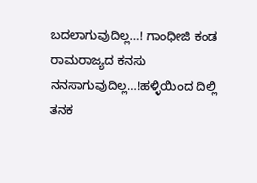ಬದಲಾಗುವುದಿಲ್ಲ…! ಗಾಂಧೀಜಿ ಕಂಡ ರಾಮರಾಜ್ಯದ ಕನಸು ನನಸಾಗುವುದಿಲ್ಲ…!ಹಳ್ಳಿಯಿಂದ ದಿಲ್ಲಿ ತನಕ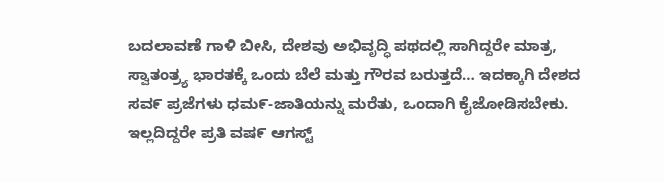ಬದಲಾವಣೆ ಗಾಳಿ ಬೀಸಿ, ದೇಶವು ಅಭಿವೃದ್ಧಿ ಪಥದಲ್ಲಿ ಸಾಗಿದ್ದರೇ ಮಾತ್ರ, ಸ್ವಾತಂತ್ರ್ಯ ಭಾರತಕ್ಕೆ ಒಂದು ಬೆಲೆ ಮತ್ತು ಗೌರವ ಬರುತ್ತದೆ… ಇದಕ್ಕಾಗಿ ದೇಶದ ಸವ೯ ಪ್ರಜೆಗಳು ಧಮ೯-ಜಾತಿಯನ್ನು ಮರೆತು, ಒಂದಾಗಿ ಕೈಜೋಡಿಸಬೇಕು. ಇಲ್ಲದಿದ್ದರೇ ಪ್ರತಿ ವಷ೯ ಆಗಸ್ಟ್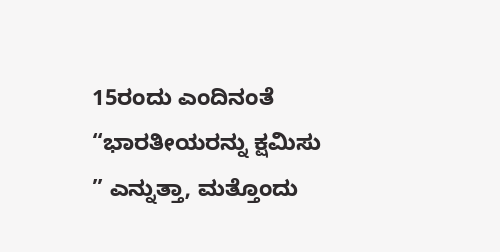15ರಂದು ಎಂದಿನಂತೆ “ಭಾರತೀಯರನ್ನು ಕ್ಷಮಿಸು ” ಎನ್ನುತ್ತಾ, ಮತ್ತೊಂದು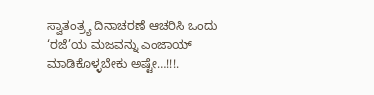ಸ್ವಾತಂತ್ರ್ಯ ದಿನಾಚರಣೆ ಆಚರಿಸಿ ಒಂದು ‘ರಜೆ’ಯ ಮಜವನ್ನು ಎಂಜಾಯ್ ಮಾಡಿಕೊಳ್ಳಬೇಕು ಅಷ್ಟೇ…!!!.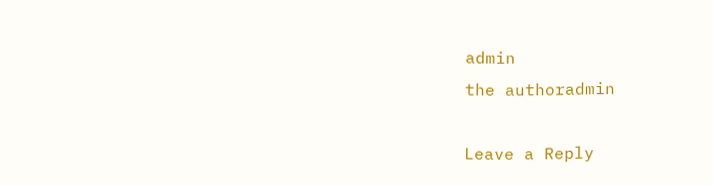admin
the authoradmin

Leave a Reply